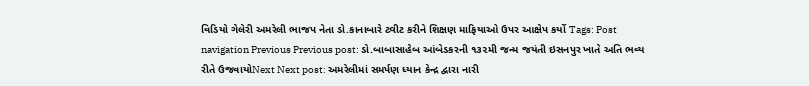વિડિયો ગેલેરી અમરેલી ભાજપ નેતા ડો.કાનાબારે ટ્વીટ કરીને શિક્ષણ માફિયાઓ ઉપર આક્ષેપ કર્યો Tags: Post navigation Previous Previous post: ડો.બાબાસાહેબ આંબેડકરની ૧૩૨મી જન્મ જયંતી ઇસનપુર ખાતે અતિ ભવ્ય રીતે ઉજવાયોNext Next post: અમરેલીમાં સમર્પણ ધ્યાન કેન્દ્ર દ્વારા નારી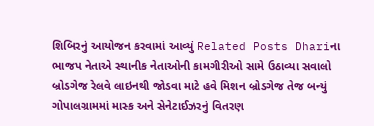શિબિરનું આયોજન કરવામાં આવ્યું Related Posts Dhariના ભાજપ નેતાએ સ્થાનીક નેતાઓની કામગીરીઓ સામે ઉઠાવ્યા સવાલો બ્રોડગેજ રેલવે લાઇનથી જોડવા માટે હવે મિશન બ્રોડગેજ તેજ બન્યું ગોપાલગ્રામમાં માસ્ક અને સેનેટાઈઝરનું વિતરણ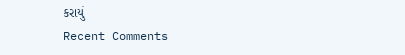કરાયું
Recent Comments